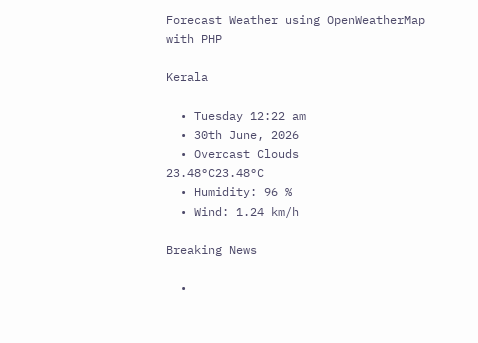Forecast Weather using OpenWeatherMap with PHP

Kerala

  • Tuesday 12:22 am
  • 30th June, 2026
  • Overcast Clouds
23.48°C23.48°C
  • Humidity: 96 %
  • Wind: 1.24 km/h

Breaking News

  •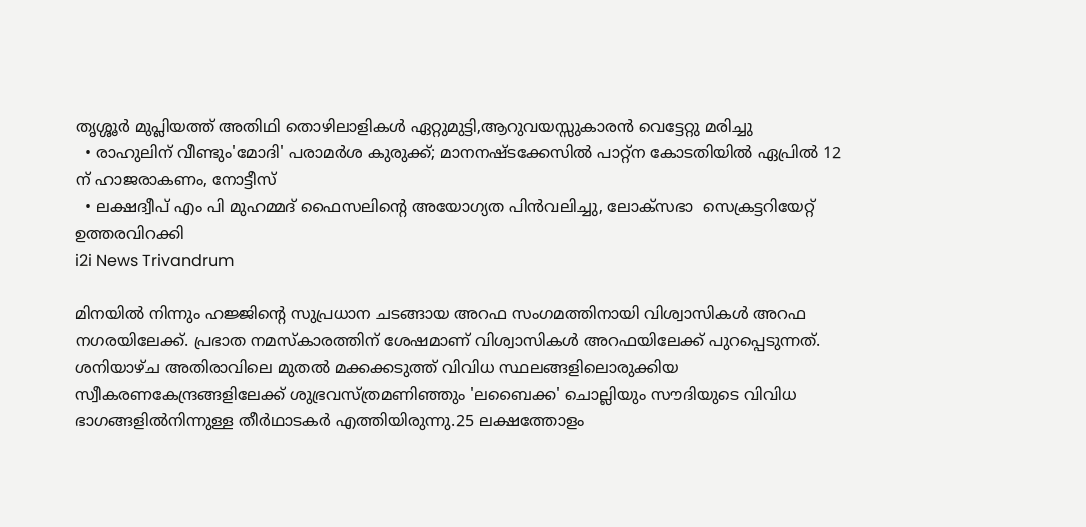തൃശ്ശൂർ മുപ്ലിയത്ത് അതിഥി തൊഴിലാളികൾ ഏറ്റുമുട്ടി,ആറുവയസ്സുകാരൻ വെട്ടേറ്റു മരിച്ചു
  • രാഹുലിന് വീണ്ടും'മോദി' പരാമര്‍ശ കുരുക്ക്; മാനനഷ്ടക്കേസിൽ പാറ്റ്ന കോടതിയിൽ ഏപ്രിൽ 12 ന് ഹാജരാകണം, നോട്ടീസ്
  • ലക്ഷദ്വീപ് എം പി മുഹമ്മദ് ഫൈസലിൻ്റെ അയോഗ്യത പിൻവലിച്ചു, ലോക്സഭാ  സെക്രട്ടറിയേറ്റ് ഉത്തരവിറക്കി
i2i News Trivandrum

മിനയില്‍ നിന്നും ഹജ്ജിന്‍റെ സുപ്രധാന ചടങ്ങായ അറഫ സംഗമത്തിനായി വിശ്വാസികള്‍ അറഫ നഗരയിലേക്ക്. പ്രഭാത നമസ്കാരത്തിന് ശേഷമാണ് വിശ്വാസികള്‍ അറഫയിലേക്ക് പുറപ്പെടുന്നത്. ശനിയാഴ്ച അതിരാവിലെ മുതൽ മക്കക്കടുത്ത് വിവിധ സ്ഥലങ്ങളിലൊരുക്കിയ സ്വീകരണകേന്ദ്രങ്ങളിലേക്ക് ശുഭ്രവസ്ത്രമണിഞ്ഞും 'ലബൈക്ക' ചൊല്ലിയും സൗദിയുടെ വിവിധ ഭാഗങ്ങളിൽനിന്നുള്ള തീർഥാടകര്‍ എത്തിയിരുന്നു.25 ലക്ഷത്തോളം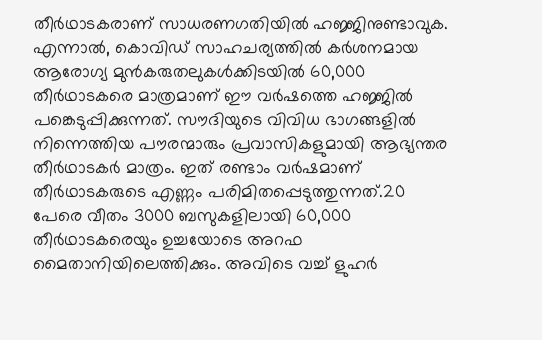തീർഥാടകരാണ് സാധരണഗതിയിൽ ഹജ്ജിനുണ്ടാവുക. എന്നാൽ, കൊവിഡ് സാഹചര്യത്തിൽ കർശനമായ ആരോഗ്യ മുൻകരുതലുകൾക്കിടയിൽ 60,000 തീർഥാടകരെ മാത്രമാണ് ഈ വർഷത്തെ ഹജ്ജിൽ പങ്കെടുപ്പിക്കുന്നത്. സൗദിയുടെ വിവിധ ഭാഗങ്ങളിൽ നിന്നെത്തിയ പൗരന്മാരും പ്രവാസികളുമായി ആഭ്യന്തര തീർഥാടകർ മാത്രം. ഇത് രണ്ടാം വർഷമാണ് തീർഥാടകരുടെ എണ്ണം പരിമിതപ്പെടുത്തുന്നത്.20 പേരെ വീതം 3000 ബസുകളിലായി 60,000 തീര്‍ഥാടകരെയും ഉച്ചയോടെ അറഫ മൈതാനിയിലെത്തിക്കും. അവിടെ വച്ച് ളുഹര്‍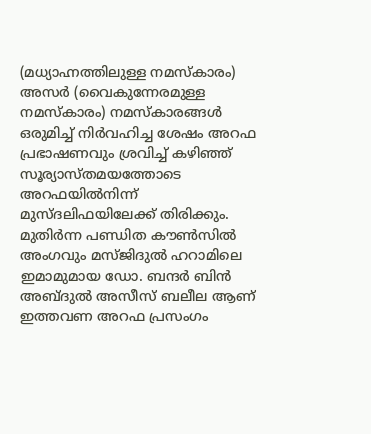(മധ്യാഹ്നത്തിലുള്ള നമസ്കാരം) അസര്‍ (വൈകുന്നേരമുള്ള നമസ്കാരം) നമസ്കാരങ്ങള്‍ ഒരുമിച്ച് നിര്‍വഹിച്ച ശേഷം അറഫ പ്രഭാഷണവും ശ്രവിച്ച് കഴിഞ്ഞ് സൂര്യാസ്തമയത്തോടെ അറഫയിൽനിന്ന് മുസ്ദലിഫയിലേക്ക് തിരിക്കും. മുതിർന്ന പണ്ഡിത കൗൺസിൽ അംഗവും മസ്ജിദുൽ ഹറാമിലെ ഇമാമുമായ ഡോ. ബന്ദർ ബിൻ അബ്ദുൽ അസീസ് ബലീല ആണ് ഇത്തവണ അറഫ പ്രസംഗം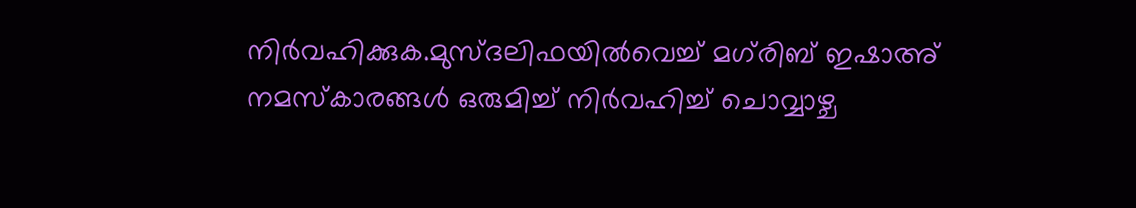നിർവഹിക്കുക.മുസ്ദലിഫയിൽവെച്ച് മഗ്‌രിബ് ഇഷാഅ് നമസ്കാരങ്ങൾ ഒരുമിച്ച് നിർവഹിച്ച് ചൊവ്വാഴ്ച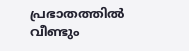പ്രഭാതത്തിൽ വീണ്ടും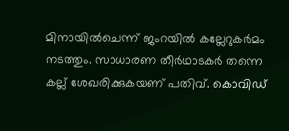മിനായിൽചെന്ന് ജംറയിൽ കല്ലേറുകർമം നടത്തും. സാധാരണ തീര്‍ഥാടകര്‍ തന്നെ കല്ല് ശേഖരിക്കുകയണ് പതിവ്. കൊവിഡ്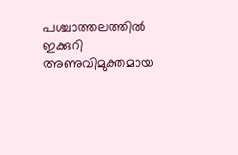പശ്ചാത്തലത്തില്‍ ഇക്കുറി അണുവിമുക്തമായ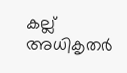കല്ല് അധികൃതര്‍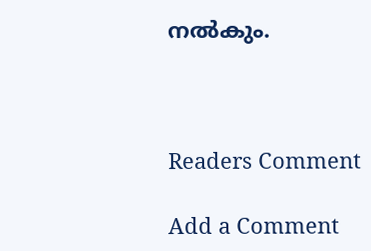നല്‍കും.



Readers Comment

Add a Comment